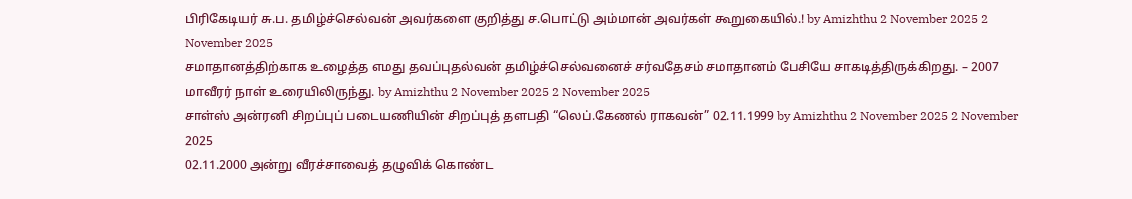பிரிகேடியர் சு.ப. தமிழ்ச்செல்வன் அவர்களை குறித்து ச.பொட்டு அம்மான் அவர்கள் கூறுகையில்.! by Amizhthu 2 November 2025 2 November 2025
சமாதானத்திற்காக உழைத்த எமது தவப்புதல்வன் தமிழ்ச்செல்வனைச் சர்வதேசம் சமாதானம் பேசியே சாகடித்திருக்கிறது. – 2007 மாவீரர் நாள் உரையிலிருந்து. by Amizhthu 2 November 2025 2 November 2025
சாள்ஸ் அன்ரனி சிறப்புப் படையணியின் சிறப்புத் தளபதி “லெப்.கேணல் ராகவன்” 02.11.1999 by Amizhthu 2 November 2025 2 November 2025
02.11.2000 அன்று வீரச்சாவைத் தழுவிக் கொண்ட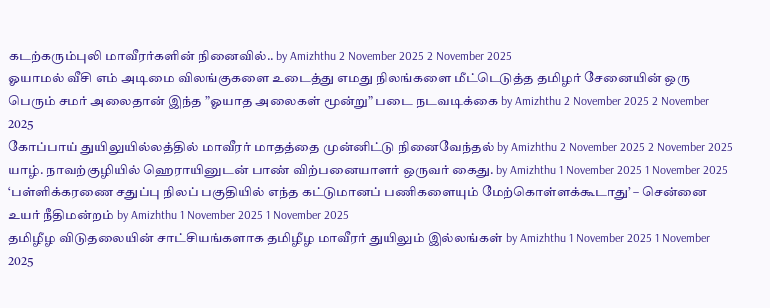கடற்கரும்புலி மாவீரர்களின் நினைவில்.. by Amizhthu 2 November 2025 2 November 2025
ஓயாமல் வீசி எம் அடிமை விலங்குகளை உடைத்து எமது நிலங்களை மீட்டெடுத்த தமிழர் சேனையின் ஒரு பெரும் சமர் அலைதான் இந்த ”ஓயாத அலைகள் மூன்று” படை நடவடிக்கை by Amizhthu 2 November 2025 2 November 2025
கோப்பாய் துயிலுயில்லத்தில் மாவீரர் மாதத்தை முன்னிட்டு நினைவேந்தல் by Amizhthu 2 November 2025 2 November 2025
யாழ். நாவற்குழியில் ஹெராயினுடன் பாண் விற்பனையாளர் ஒருவர் கைது. by Amizhthu 1 November 2025 1 November 2025
‘பள்ளிக்கரணை சதுப்பு நிலப் பகுதியில் எந்த கட்டுமானப் பணிகளையும் மேற்கொள்ளக்கூடாது’ – சென்னை உயர் நீதிமன்றம் by Amizhthu 1 November 2025 1 November 2025
தமிழீழ விடுதலையின் சாட்சியங்களாக தமிழீழ மாவீரர் துயிலும் இல்லங்கள் by Amizhthu 1 November 2025 1 November 2025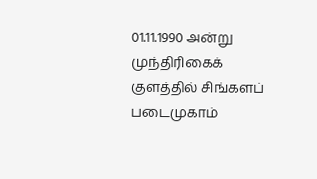01.11.1990 அன்று முந்திரிகைக் குளத்தில் சிங்களப் படைமுகாம்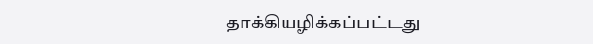தாக்கியழிக்கப்பட்டது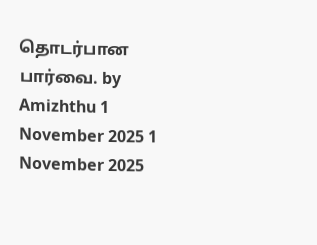தொடர்பான பார்வை. by Amizhthu 1 November 2025 1 November 2025